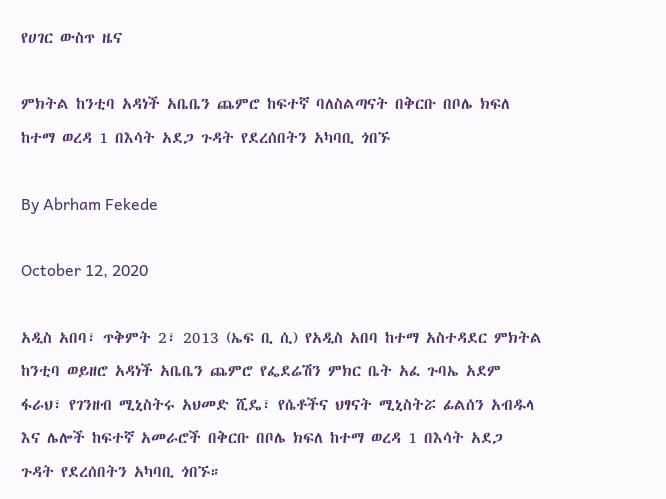የሀገር ውስጥ ዜና

ምክትል ከንቲባ አዳነች አቤቤን ጨምሮ ከፍተኛ ባለስልጣናት በቅርቡ በቦሌ ክፍለ ከተማ ወረዳ 1 በእሳት አደጋ ጉዳት የደረሰበትን አካባቢ ጎበኙ

By Abrham Fekede

October 12, 2020

አዲስ አበባ፣ ጥቅምት 2፣ 2013 (ኤፍ ቢ ሲ) የአዲስ አበባ ከተማ አስተዳደር ምክትል ከንቲባ ወይዘሮ አዳነች አቤቤን ጨምሮ የፌደሬሽን ምክር ቤት አፈ ጉባኤ አደም ፋራህ፣ የገንዘብ ሚኒስትሩ አህመድ ሺዴ፣ የሴቶችና ህፃናት ሚኒስትሯ ፊልሰን አብዱላ እና ሌሎች ከፍተኛ አመራሮች በቅርቡ በቦሌ ክፍለ ከተማ ወረዳ 1 በእሳት አደጋ ጉዳት የደረሰበትን አካባቢ ጎበኙ።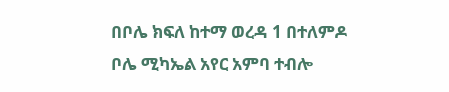በቦሌ ክፍለ ከተማ ወረዳ 1 በተለምዶ ቦሌ ሚካኤል አየር አምባ ተብሎ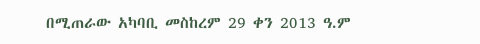በሚጠራው አካባቢ መስከረም 29 ቀን 2013 ዓ.ም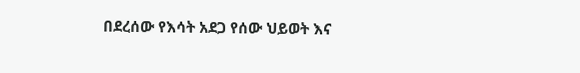በደረሰው የእሳት አደጋ የሰው ህይወት እና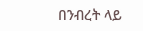በንብረት ላይ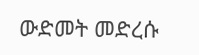ውድመት መድረሱ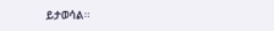ይታወሳል፡፡